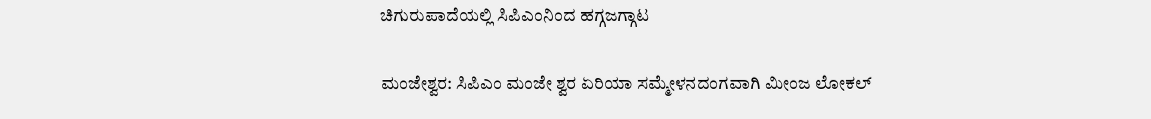ಚಿಗುರುಪಾದೆಯಲ್ಲಿ ಸಿಪಿಎಂನಿಂದ ಹಗ್ಗಜಗ್ಗಾಟ

ಮಂಜೇಶ್ವರ: ಸಿಪಿಎಂ ಮಂಜೇ ಶ್ವರ ಏರಿಯಾ ಸಮ್ಮೇಳನದಂಗವಾಗಿ ಮೀಂಜ ಲೋಕಲ್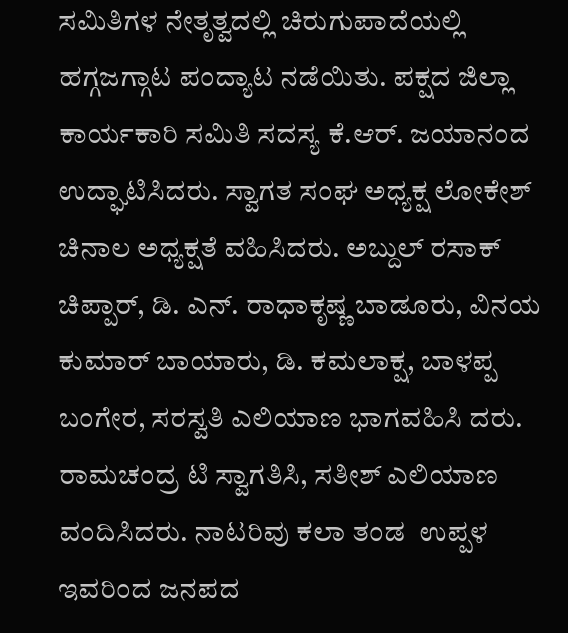ಸಮಿತಿಗಳ ನೇತೃತ್ವದಲ್ಲಿ ಚಿರುಗುಪಾದೆಯಲ್ಲಿ ಹಗ್ಗಜಗ್ಗಾಟ ಪಂದ್ಯಾಟ ನಡೆಯಿತು. ಪಕ್ಷದ ಜಿಲ್ಲಾ ಕಾರ್ಯಕಾರಿ ಸಮಿತಿ ಸದಸ್ಯ ಕೆ.ಆರ್. ಜಯಾನಂದ ಉದ್ಘಾಟಿಸಿದರು. ಸ್ವಾಗತ ಸಂಘ ಅಧ್ಯಕ್ಷ ಲೋಕೇಶ್ ಚಿನಾಲ ಅಧ್ಯಕ್ಷತೆ ವಹಿಸಿದರು. ಅಬ್ದುಲ್ ರಸಾಕ್ ಚಿಪ್ಪಾರ್, ಡಿ. ಎನ್. ರಾಧಾಕೃಷ್ಣ ಬಾಡೂರು, ವಿನಯ ಕುಮಾರ್ ಬಾಯಾರು, ಡಿ. ಕಮಲಾಕ್ಷ, ಬಾಳಪ್ಪ ಬಂಗೇರ, ಸರಸ್ವತಿ ಎಲಿಯಾಣ ಭಾಗವಹಿಸಿ ದರು. ರಾಮಚಂದ್ರ ಟಿ ಸ್ವಾಗತಿಸಿ, ಸತೀಶ್ ಎಲಿಯಾಣ ವಂದಿಸಿದರು. ನಾಟರಿವು ಕಲಾ ತಂಡ  ಉಪ್ಪಳ ಇವರಿಂದ ಜನಪದ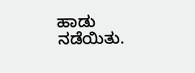ಹಾಡು ನಡೆಯಿತು.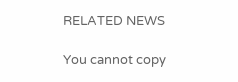RELATED NEWS

You cannot copy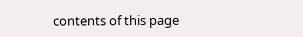contents of this page